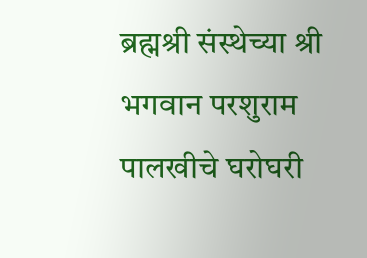ब्रह्मश्री संस्थेच्या श्री भगवान परशुराम पालखीचे घरोघरी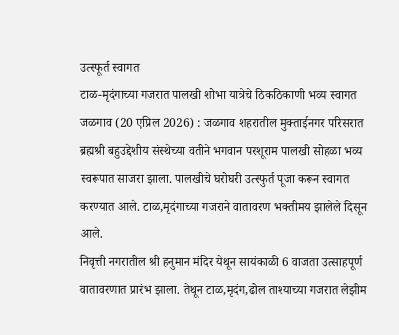उत्स्फूर्त स्वागत
टाळ-मृदंगाच्या गजरात पालखी शोभा यात्रेचे ठिकठिकाणी भव्य स्वागत
जळगाव (20 एप्रिल 2026) : जळगाव शहरातील मुक्ताईनगर परिसरात ब्रह्मश्री बहुउद्देशीय संस्थेच्या वतीने भगवान परशूराम पालखी सोहळा भव्य स्वरूपात साजरा झाला. पालखीचे घरोघरी उत्स्फुर्त पूजा करून स्वागत करण्यात आले. टाळ,मृदंगाच्या गजराने वातावरण भक्तीमय झालेले दिसून आले.
निवृत्ती नगरातील श्री हनुमान मंदिर येथून सायंकाळी 6 वाजता उत्साहपूर्ण वातावरणात प्रारंभ झाला. तेथून टाळ,मृदंग,ढोल ताश्याच्या गजरात लेझीम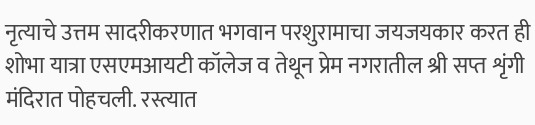नृत्याचे उत्तम सादरीकरणात भगवान परशुरामाचा जयजयकार करत ही शोभा यात्रा एसएमआयटी कॉलेज व तेथून प्रेम नगरातील श्री सप्त शृंगी मंदिरात पोहचली. रस्त्यात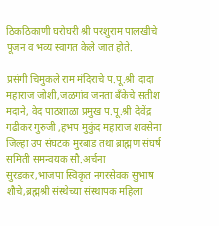ठिकठिकाणी घरोघरी श्री परशुराम पालखीचे पूजन व भव्य स्वागत केले जात होते.

प्रसंगी चिमुकले राम मंदिराचे प.पू.श्री दादा महाराज जोशी,जळगांव जनता बँकेचे सतीश मदाने, वेद पाठशाळा प्रमुख प.पू.श्री देवेंद्र गढीकर गुरुजी ,हभप मुकुंद महाराज शवसेना जिल्हा उप संघटक मुरबाड तथा ब्राह्मण संघर्ष समिती समन्वयक सौ.अर्चना सुरडकर,भाजपा स्विकृत नगरसेवक सुभाष शौचे,ब्रह्मश्री संस्थेच्या संस्थापक महिला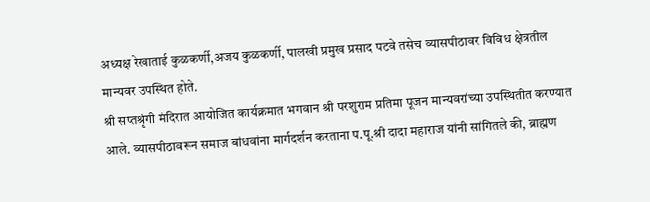अध्यक्ष रेखाताई कुळकर्णी,अजय कुळकर्णी, पालखी प्रमुख प्रसाद पटवे तसेच व्यासपीठावर विविध क्षेत्रतील मान्यवर उपस्थित होते.
श्री सप्तश्रृंगी मंदिरात आयोजित कार्यक्रमात भगवान श्री परशुराम प्रतिमा पूजन मान्यवरांच्या उपस्थितीत करण्यात आले. व्यासपीठावरून समाज बांधवांना मार्गदर्शन करताना प.पू.श्री दादा महाराज यांनी सांगितले की, ब्राह्मण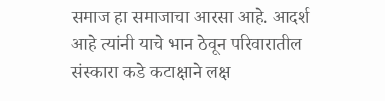समाज हा समाजाचा आरसा आहे. आदर्श आहे त्यांनी याचे भान ठेवून परिवारातील संस्कारा कडे कटाक्षाने लक्ष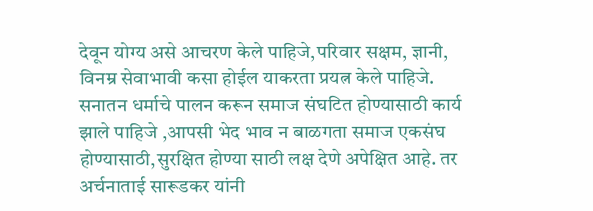देवून योग्य असे आचरण केले पाहिजे,परिवार सक्षम, ज्ञानी, विनम्र सेवाभावी कसा होईल याकरता प्रयत्न केले पाहिजे. सनातन धर्माचे पालन करून समाज संघटित होण्यासाठी कार्य झाले पाहिजे ,आपसी भेद भाव न बाळगता समाज एकसंघ होण्यासाठी,सुरक्षित होण्या साठी लक्ष देणे अपेक्षित आहे. तर अर्चनाताई सारूडकर यांनी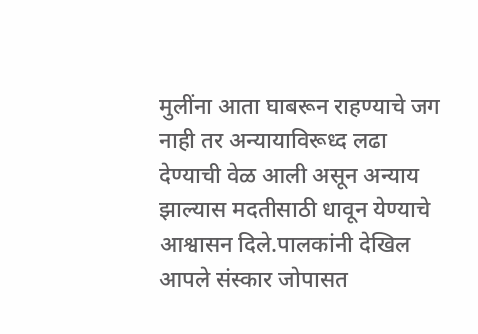मुलींना आता घाबरून राहण्याचे जग नाही तर अन्यायाविरूध्द लढा देण्याची वेळ आली असून अन्याय झाल्यास मदतीसाठी धावून येण्याचे आश्वासन दिले.पालकांनी देखिल आपले संस्कार जोपासत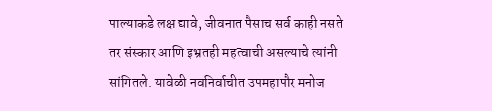पाल्याकडे लक्ष द्यावे, जीवनात पैसाच सर्व काही नसते तर संस्कार आणि इभ्रतही महत्वाची असल्याचे त्यांनी सांगितले. यावेळी नवनिर्वाचीत उपमहापौर मनोज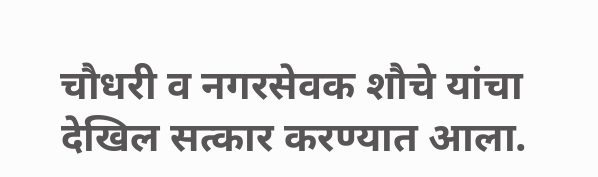चौधरी व नगरसेवक शौचे यांचा देखिल सत्कार करण्यात आला.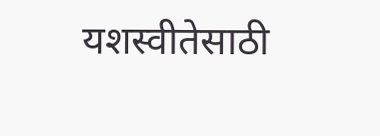यशस्वीतेसाठी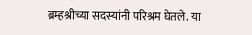ब्रम्हश्रीच्या सदस्यांनी परिश्रम घेतले. या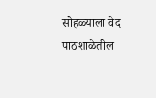सोहळ्याला वेद पाठशाळेतील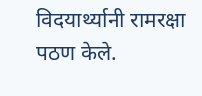विदयार्थ्यानी रामरक्षा पठण केले.